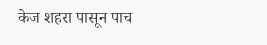केज शहरा पासून पाच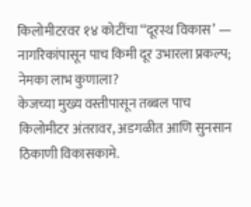किलोमीटरवर १४ कोटींचा ‘‘दूरस्थ विकास’ — नागरिकांपासून पाच किमी दूर उभारला प्रकल्प; नेमका लाभ कुणाला?
केजच्या मुख्य वस्तीपासून तब्बल पाच किलोमीटर अंतरावर, अडगळीत आणि सुनसान ठिकाणी विकासकामे.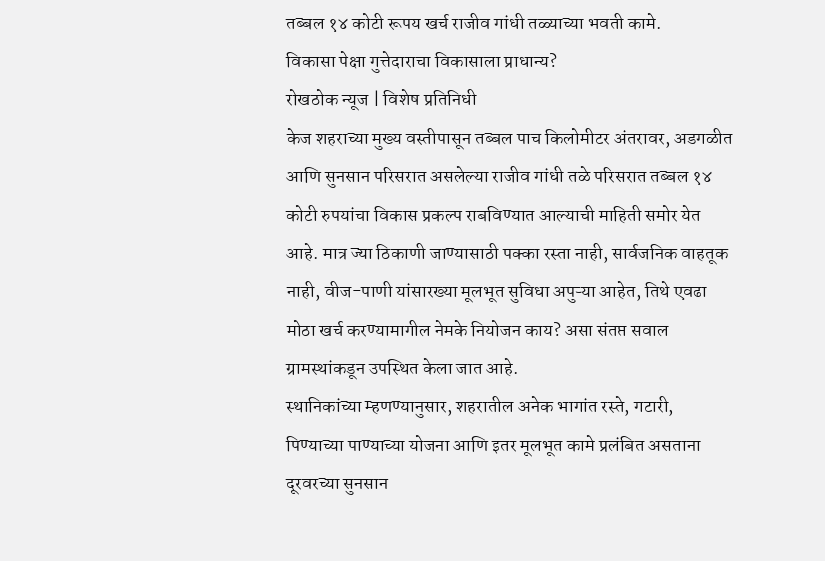तब्बल १४ कोटी रूपय खर्च राजीव गांधी तळ्याच्या भवती कामे.
विकासा पेक्षा गुत्तेदाराचा विकासाला प्राधान्य?
रोखठोक न्यूज | विशेष प्रतिनिधी
केज शहराच्या मुख्य वस्तीपासून तब्बल पाच किलोमीटर अंतरावर, अडगळीत आणि सुनसान परिसरात असलेल्या राजीव गांधी तळे परिसरात तब्बल १४ कोटी रुपयांचा विकास प्रकल्प राबविण्यात आल्याची माहिती समोर येत आहे. मात्र ज्या ठिकाणी जाण्यासाठी पक्का रस्ता नाही, सार्वजनिक वाहतूक नाही, वीज-पाणी यांसारख्या मूलभूत सुविधा अपुऱ्या आहेत, तिथे एवढा मोठा खर्च करण्यामागील नेमके नियोजन काय? असा संतप्त सवाल ग्रामस्थांकडून उपस्थित केला जात आहे.
स्थानिकांच्या म्हणण्यानुसार, शहरातील अनेक भागांत रस्ते, गटारी, पिण्याच्या पाण्याच्या योजना आणि इतर मूलभूत कामे प्रलंबित असताना दूरवरच्या सुनसान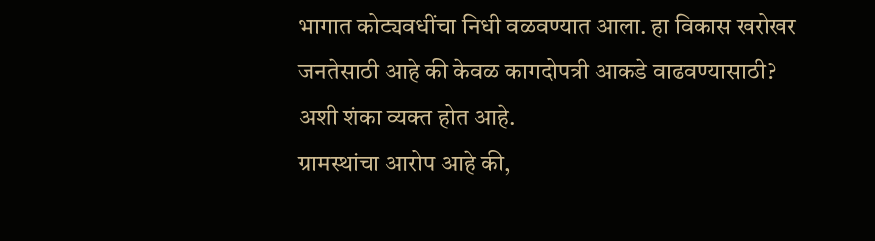भागात कोट्यवधींचा निधी वळवण्यात आला. हा विकास खरोखर जनतेसाठी आहे की केवळ कागदोपत्री आकडे वाढवण्यासाठी? अशी शंका व्यक्त होत आहे.
ग्रामस्थांचा आरोप आहे की,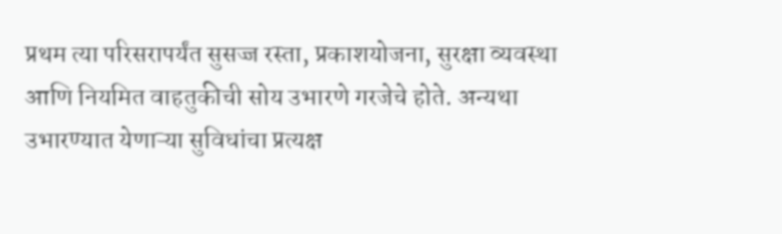प्रथम त्या परिसरापर्यंत सुसज्ज रस्ता, प्रकाशयोजना, सुरक्षा व्यवस्था आणि नियमित वाहतुकीची सोय उभारणे गरजेचे होते. अन्यथा उभारण्यात येणाऱ्या सुविधांचा प्रत्यक्ष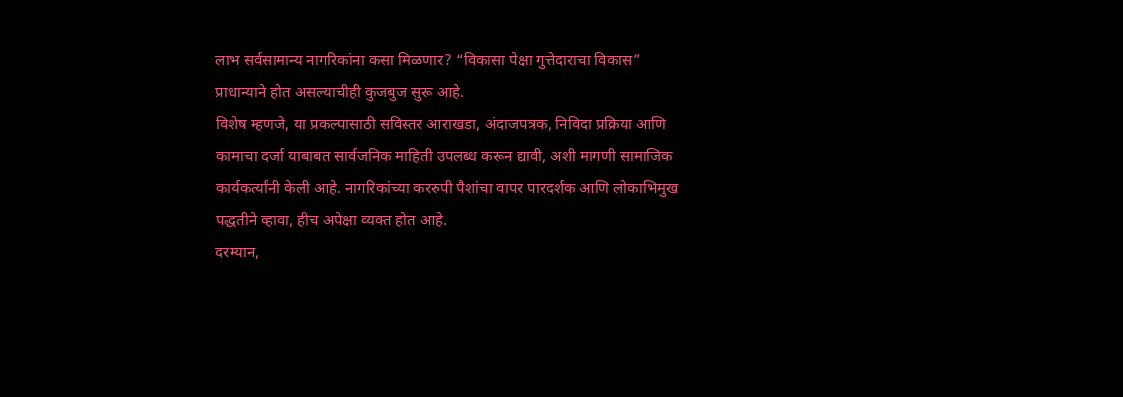लाभ सर्वसामान्य नागरिकांना कसा मिळणार? “विकासा पेक्षा गुत्तेदाराचा विकास” प्राधान्याने होत असल्याचीही कुजबुज सुरू आहे.
विशेष म्हणजे, या प्रकल्पासाठी सविस्तर आराखडा, अंदाजपत्रक, निविदा प्रक्रिया आणि कामाचा दर्जा याबाबत सार्वजनिक माहिती उपलब्ध करून द्यावी, अशी मागणी सामाजिक कार्यकर्त्यांनी केली आहे. नागरिकांच्या कररुपी पैशांचा वापर पारदर्शक आणि लोकाभिमुख पद्धतीने व्हावा, हीच अपेक्षा व्यक्त होत आहे.
दरम्यान,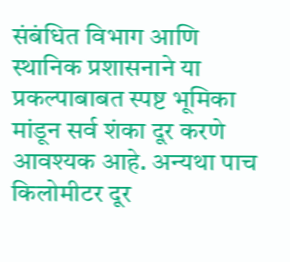संबंधित विभाग आणि स्थानिक प्रशासनाने या प्रकल्पाबाबत स्पष्ट भूमिका मांडून सर्व शंका दूर करणे आवश्यक आहे. अन्यथा पाच किलोमीटर दूर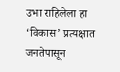उभा राहिलेला हा ‘विकास’ प्रत्यक्षात जनतेपासून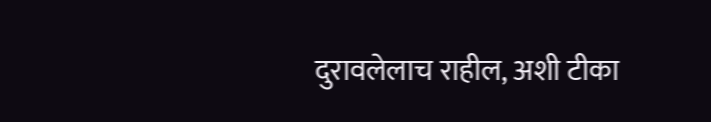दुरावलेलाच राहील, अशी टीका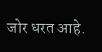जोर धरत आहे.